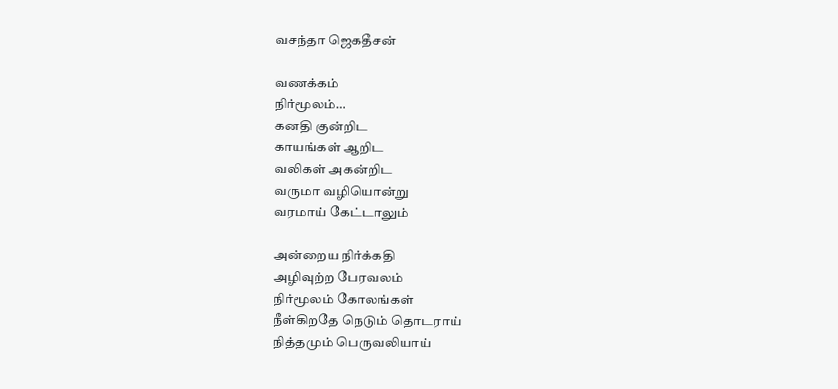வசந்தா ஜெகதீசன்

வணக்கம்
நிர்மூலம்…
கனதி குன்றிட
காயங்கள் ஆறிட
வலிகள் அகன்றிட
வருமா வழியொன்று
வரமாய் கேட்டாலும்

அன்றைய நிர்க்கதி
அழிவுற்ற பேரவலம்
நிர்மூலம் கோலங்கள்
நீள்கிறதே நெடும் தொடராய்
நித்தமும் பெருவலியாய்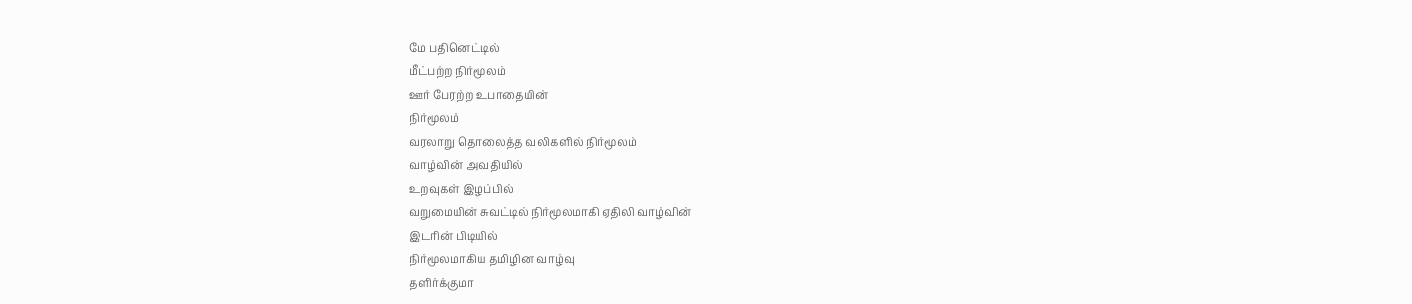மே பதினெட்டில்
மீட்பற்ற நிர்மூலம்
ஊர் பேரற்ற உபாதையின்
நிர்மூலம்
வரலாறு தொலைத்த வலிகளில் நிர்மூலம்
வாழ்வின் அவதியில்
உறவுகள் இழப்பில்
வறுமையின் சுவட்டில் நிர்மூலமாகி ஏதிலி வாழ்வின்
இடரின் பிடியில்
நிர்மூலமாகிய தமிழின வாழ்வு
தளிர்க்குமா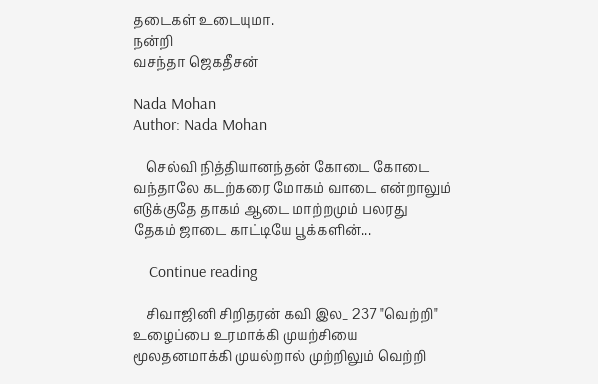தடைகள் உடையுமா.
நன்றி
வசந்தா ஜெகதீசன்

Nada Mohan
Author: Nada Mohan

    செல்வி நித்தியானந்தன் கோடை கோடை வந்தாலே கடற்கரை மோகம் வாடை என்றாலும் எடுக்குதே தாகம் ஆடை மாற்றமும் பலரது தேகம் ஜாடை காட்டியே பூக்களின்...

    Continue reading

    சிவாஜினி சிறிதரன் கவி இல_ 237 "வெற்றி" உழைப்பை உரமாக்கி முயற்சியை மூலதனமாக்கி முயல்றால் முற்றிலும் வெற்றி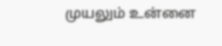முயலும் உன்னை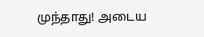முந்தாது! அடைய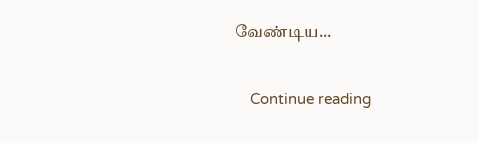வேண்டிய...

    Continue reading